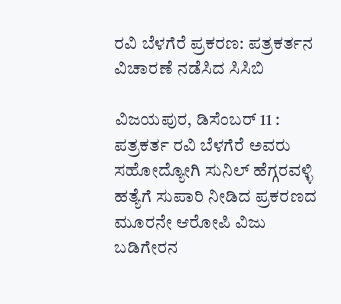ರವಿ ಬೆಳಗೆರೆ ಪ್ರಕರಣ: ಪತ್ರಕರ್ತನ ವಿಚಾರಣೆ ನಡೆಸಿದ ಸಿಸಿಬಿ

ವಿಜಯಪುರ, ಡಿಸೆಂಬರ್ 11 : ಪತ್ರಕರ್ತ ರವಿ ಬೆಳಗೆರೆ ಅವರು ಸಹೋದ್ಯೋಗಿ ಸುನಿಲ್ ಹೆಗ್ಗರವಳ್ಳಿ ಹತ್ಯೆಗೆ ಸುಪಾರಿ ನೀಡಿದ ಪ್ರಕರಣದ ಮೂರನೇ ಆರೋಪಿ ವಿಜು ಬಡಿಗೇರನ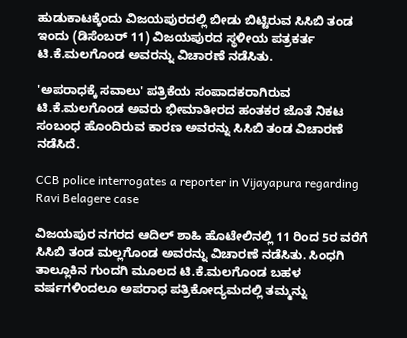ಹುಡುಕಾಟಕ್ಕೆಂದು ವಿಜಯಪುರದಲ್ಲಿ ಬೀಡು ಬಿಟ್ಟಿರುವ ಸಿಸಿಬಿ ತಂಡ ಇಂದು (ಡಿಸೆಂಬರ್ 11) ವಿಜಯಪುರದ ಸ್ಥಳೀಯ ಪತ್ರಕರ್ತ ಟಿ.ಕೆ.ಮಲಗೊಂಡ ಅವರನ್ನು ವಿಚಾರಣೆ ನಡೆಸಿತು.

'ಅಪರಾಧಕ್ಕೆ ಸವಾಲು' ಪತ್ರಿಕೆಯ ಸಂಪಾದಕರಾಗಿರುವ ಟಿ.ಕೆ.ಮಲಗೊಂಡ ಅವರು ಭೀಮಾತೀರದ ಹಂತಕರ ಜೊತೆ ನಿಕಟ ಸಂಬಂಧ ಹೊಂದಿರುವ ಕಾರಣ ಅವರನ್ನು ಸಿಸಿಬಿ ತಂಡ ವಿಚಾರಣೆ ನಡೆಸಿದೆ.

CCB police interrogates a reporter in Vijayapura regarding Ravi Belagere case

ವಿಜಯಪುರ ನಗರದ ಆದಿಲ್ ಶಾಹಿ ಹೊಟೇಲಿನಲ್ಲಿ 11 ರಿಂದ 5ರ ವರೆಗೆ ಸಿಸಿಬಿ ತಂಡ ಮಲ್ಲಗೊಂಡ ಅವರನ್ನು ವಿಚಾರಣೆ ನಡೆಸಿತು. ಸಿಂಧಗಿ ತಾಲ್ಲೂಕಿನ ಗುಂದಗಿ ಮೂಲದ ಟಿ.ಕೆ.ಮಲಗೊಂಡ ಬಹಳ ವರ್ಷಗಳಿಂದಲೂ ಅಪರಾಧ ಪತ್ರಿಕೋದ್ಯಮದಲ್ಲಿ ತಮ್ಮನ್ನು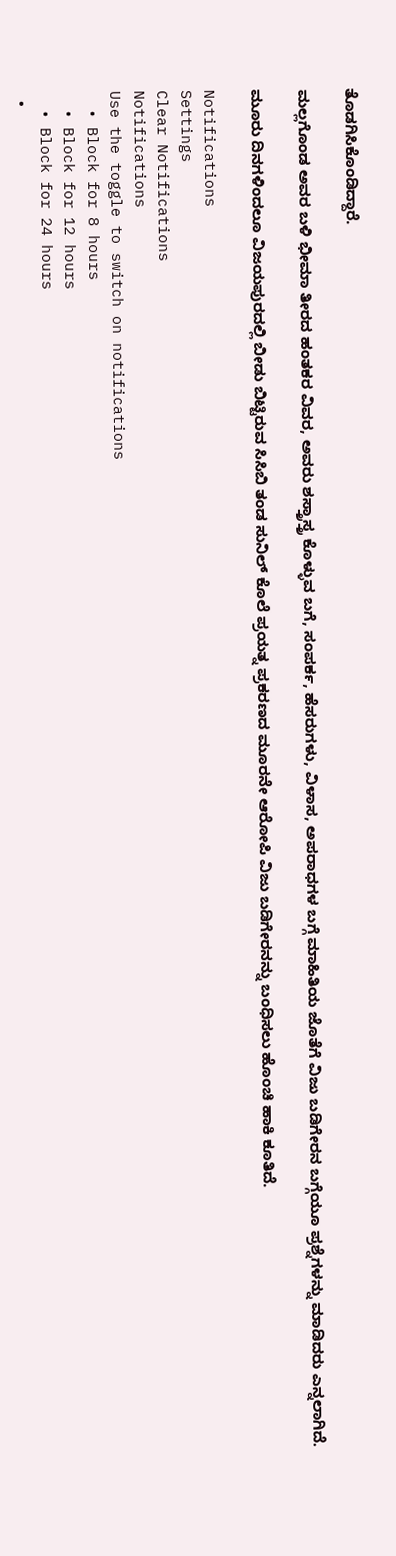ತೊಡಗಿಸಿಕೊಂಡಿದ್ದಾರೆ.

ಮಲ್ಲಗೊಂಡ ಅವರ ಬಳಿ ಭೀಮಾ ತೀರದ ಹಂತಕರ ವಿವರ, ಅವರು ಶಸ್ತ್ರಾಸ್ತ್ರ ಕೊಳ್ಳುವ ಬಗೆ, ಸಂಪರ್ಕ, ಹೆಸರುಗಳು, ವಿಳಾಸ, ಅಪರಾಧಗಳ ಬಗ್ಗೆ ಮಾಹಿತಿಯ ಜೊತೆಗೆ ವಿಜು ಬಡಿಗೇರನ ಬಗ್ಗೆಯೂ ಪ್ರಶ್ನೆಗಳನ್ನು ಮಾಡಿದರು ಎನ್ನಲಾಗಿದೆ.

ಮೂರು ದಿನಗಳಿಂದಲೂ ವಿಜಯಪುರದಲ್ಲಿ ಬೀಡು ಬಿಟ್ಟಿರುವ ಸಿಸಿಬಿ ತಂಡ ಸುನಿಲ್ ಕೊಲೆ ಪ್ರಯತ್ನ ಪ್ರಕರಣದ ಮೂರನೇ ಆರೋಪಿ ವಿಜು ಬಡಿಗೇರನನ್ನು ಬಂಧಿಸಲು ಹೊಂಚಿ ಹಾಕಿ ಕೂತಿದೆ.

Notifications
Settings
Clear Notifications
Notifications
Use the toggle to switch on notifications
  • Block for 8 hours
  • Block for 12 hours
  • Block for 24 hours
  •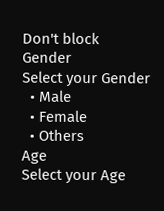Don't block
Gender
Select your Gender
  • Male
  • Female
  • Others
Age
Select your Age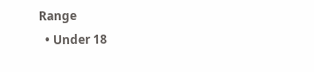Range
  • Under 18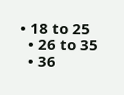• 18 to 25
  • 26 to 35
  • 36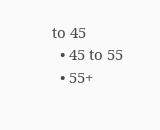to 45
  • 45 to 55
  • 55+